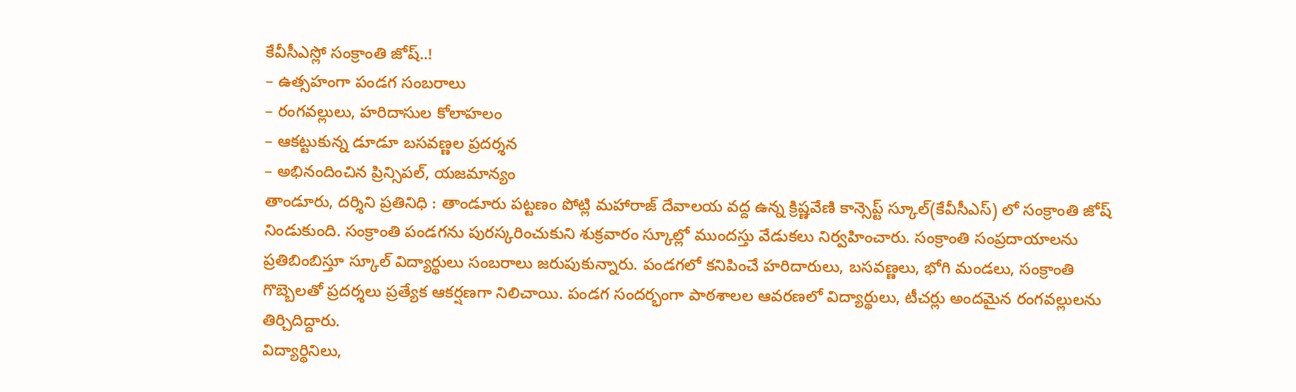కేవీసీఎస్లో సంక్రాంతి జోష్..!
– ఉత్సహంగా పండగ సంబరాలు
– రంగవల్లులు, హరిదాసుల కోలాహలం
– ఆకట్టుకున్న డూడూ బసవణ్ణల ప్రదర్శన
– అభినందించిన ప్రిన్సిపల్, యజమాన్యం
తాండూరు, దర్శిని ప్రతినిధి : తాండూరు పట్టణం పోట్లి మహారాజ్ దేవాలయ వద్ద ఉన్న క్రిష్ణవేణి కాన్సెప్ట్ స్కూల్(కేవీసీఎస్) లో సంక్రాంతి జోష్ నిండుకుంది. సంక్రాంతి పండగను పురస్కరించుకుని శుక్రవారం స్కూల్లో ముందస్తు వేడుకలు నిర్వహించారు. సంక్రాంతి సంప్రదాయాలను ప్రతిబింబిస్తూ స్కూల్ విద్యార్థులు సంబరాలు జరుపుకున్నారు. పండగలో కనిపించే హరిదారులు, బసవణ్ణలు, భోగి మండలు, సంక్రాంతి గొబ్బెలతో ప్రదర్శలు ప్రత్యేక ఆకర్షణగా నిలిచాయి. పండగ సందర్భంగా పాఠశాలల ఆవరణలో విద్యార్థులు, టీచర్లు అందమైన రంగవల్లులను తిర్చిదిద్దారు.
విద్యార్థినిలు,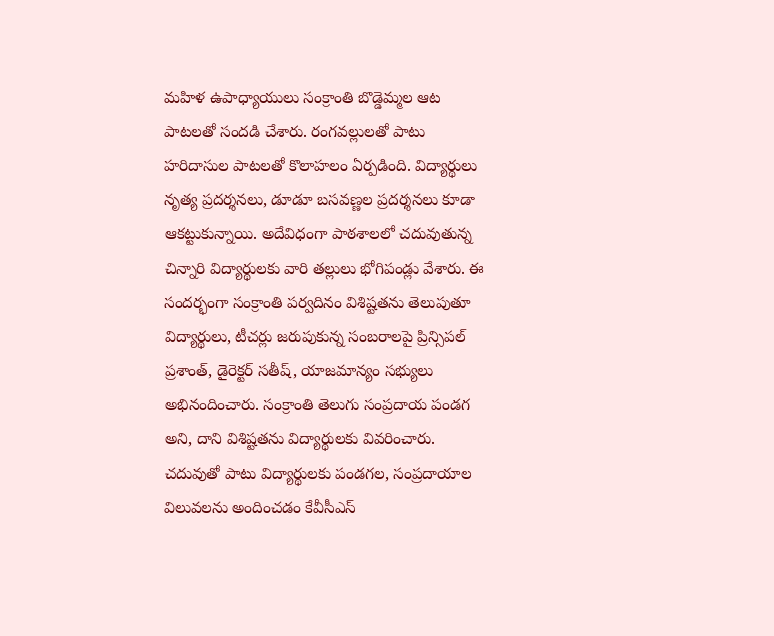మహిళ ఉపాధ్యాయులు సంక్రాంతి బొడ్డెమ్మల ఆట పాటలతో సందడి చేశారు. రంగవల్లులతో పాటు హరిదాసుల పాటలతో కొలాహలం ఏర్పడింది. విద్యార్థులు నృత్య ప్రదర్శనలు, డూడూ బసవణ్ణల ప్రదర్శనలు కూడా ఆకట్టుకున్నాయి. అదేవిధంగా పాఠశాలలో చదువుతున్న చిన్నారి విద్యార్థులకు వారి తల్లులు భోగిపండ్లు వేశారు. ఈ సందర్భంగా సంక్రాంతి పర్వదినం విశిష్టతను తెలుపుతూ విద్యార్థులు, టీచర్లు జరుపుకున్న సంబరాలపై ప్రిన్సిపల్ ప్రశాంత్, డైరెక్టర్ సతీష్, యాజమాన్యం సభ్యులు అభినందించారు. సంక్రాంతి తెలుగు సంప్రదాయ పండగ అని, దాని విశిష్టతను విద్యార్థులకు వివరించారు. చదువుతో పాటు విద్యార్థులకు పండగల, సంప్రదాయాల విలువలను అందించడం కేవీసీఎస్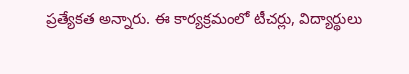ప్రత్యేకత అన్నారు. ఈ కార్యక్రమంలో టీచర్లు, విద్యార్థులు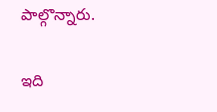పాల్గొన్నారు.

ఇది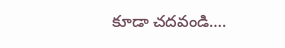కూడా చదవండి….